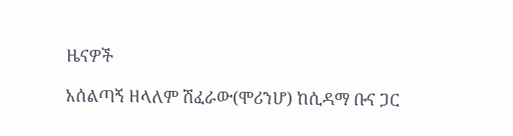ዜናዎች

አሰልጣኝ ዘላለም ሽፈራው(ሞሪንሆ) ከሲዳማ ቡና ጋር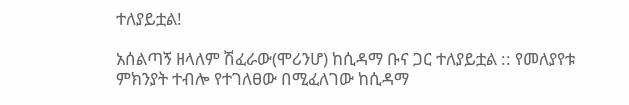ተለያይቷል!

አሰልጣኝ ዘላለም ሽፈራው(ሞሪንሆ) ከሲዳማ ቡና ጋር ተለያይቷል :: የመለያየቱ ምክንያት ተብሎ የተገለፀው በሚፈለገው ከሲዳማ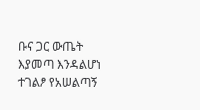ቡና ጋር ውጤት እያመጣ እንዳልሆነ ተገልፆ የአሠልጣኝ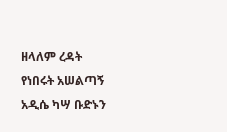ዘላለም ረዳት የነበሩት አሠልጣኝ አዲሴ ካሣ ቡድኑን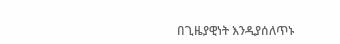በጊዜያዊነት እንዲያሰለጥኑ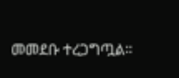መመደቡ ተረጋግጧል።